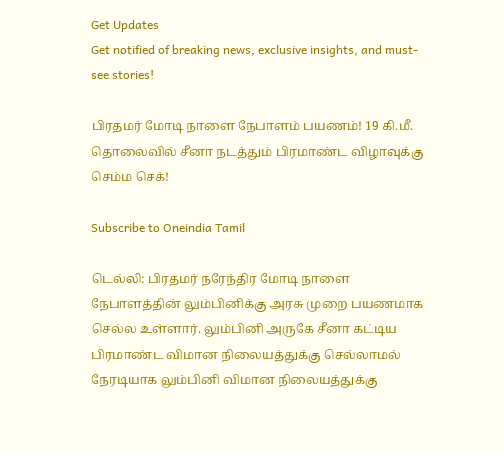Get Updates
Get notified of breaking news, exclusive insights, and must-see stories!

பிரதமர் மோடி நாளை நேபாளம் பயணம்! 19 கி.மீ. தொலைவில் சீனா நடத்தும் பிரமாண்ட விழாவுக்கு செம்ம செக்!

Subscribe to Oneindia Tamil

டெல்லி: பிரதமர் நரேந்திர மோடி நாளை நேபாளத்தின் லும்பினிக்கு அரசு முறை பயணமாக செல்ல உள்ளார். லும்பினி அருகே சீனா கட்டிய பிரமாண்ட விமான நிலையத்துக்கு செல்லாமல் நேரடியாக லும்பினி விமான நிலையத்துக்கு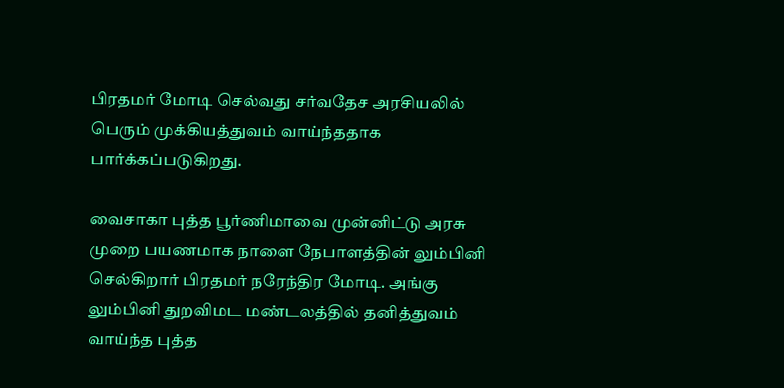பிரதமர் மோடி செல்வது சர்வதேச அரசியலில் பெரும் முக்கியத்துவம் வாய்ந்ததாக பார்க்கப்படுகிறது.

வைசாகா புத்த பூர்ணிமாவை முன்னிட்டு அரசு முறை பயணமாக நாளை நேபாளத்தின் லும்பினி செல்கிறார் பிரதமர் நரேந்திர மோடி. அங்கு லும்பினி துறவிமட மண்டலத்தில் தனித்துவம் வாய்ந்த புத்த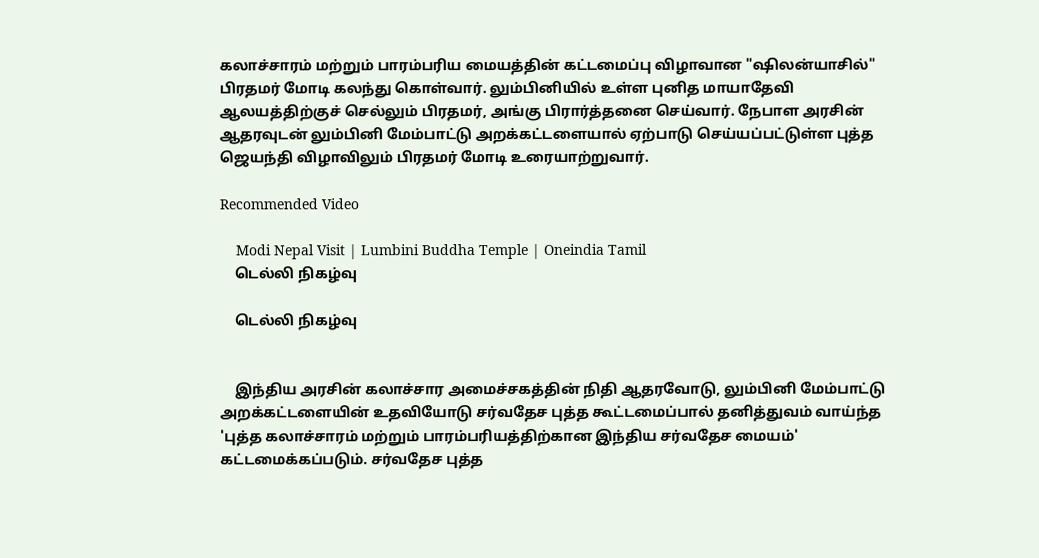கலாச்சாரம் மற்றும் பாரம்பரிய மையத்தின் கட்டமைப்பு விழாவான "ஷிலன்யாசில்" பிரதமர் மோடி கலந்து கொள்வார். லும்பினியில் உள்ள புனித மாயாதேவி ஆலயத்திற்குச் செல்லும் பிரதமர், அங்கு பிரார்த்தனை செய்வார். நேபாள அரசின் ஆதரவுடன் லும்பினி மேம்பாட்டு அறக்கட்டளையால் ஏற்பாடு செய்யப்பட்டுள்ள புத்த ஜெயந்தி விழாவிலும் பிரதமர் மோடி உரையாற்றுவார்.

Recommended Video

    Modi Nepal Visit | Lumbini Buddha Temple | Oneindia Tamil
    டெல்லி நிகழ்வு

    டெல்லி நிகழ்வு


    இந்திய அரசின் கலாச்சார அமைச்சகத்தின் நிதி ஆதரவோடு, லும்பினி மேம்பாட்டு அறக்கட்டளையின் உதவியோடு சர்வதேச புத்த கூட்டமைப்பால் தனித்துவம் வாய்ந்த 'புத்த கலாச்சாரம் மற்றும் பாரம்பரியத்திற்கான இந்திய சர்வதேச மையம்' கட்டமைக்கப்படும். சர்வதேச புத்த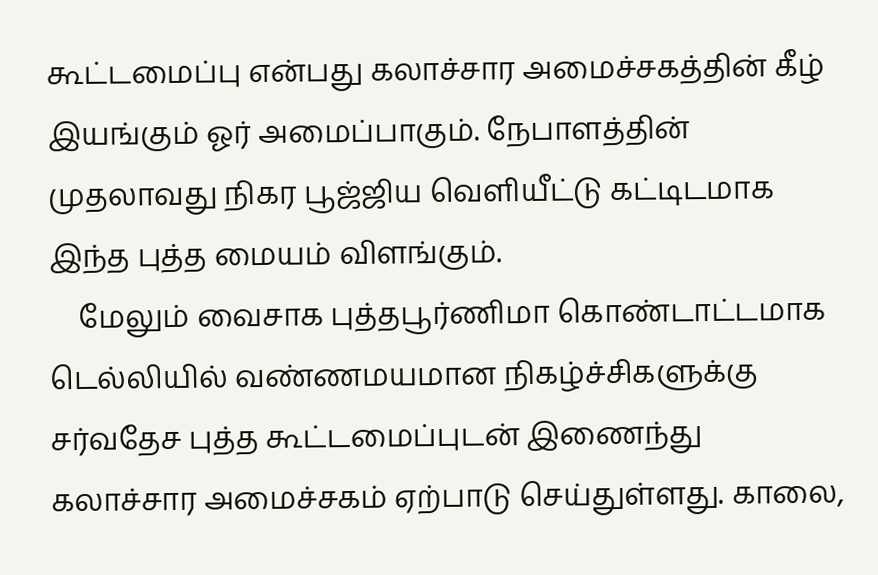கூட்டமைப்பு என்பது கலாச்சார அமைச்சகத்தின் கீழ் இயங்கும் ஓர் அமைப்பாகும். நேபாளத்தின் முதலாவது நிகர பூஜ்ஜிய வெளியீட்டு கட்டிடமாக இந்த புத்த மையம் விளங்கும்.
    மேலும் வைசாக புத்தபூர்ணிமா கொண்டாட்டமாக டெல்லியில் வண்ணமயமான நிகழ்ச்சிகளுக்கு சர்வதேச புத்த கூட்டமைப்புடன் இணைந்து கலாச்சார அமைச்சகம் ஏற்பாடு செய்துள்ளது. காலை,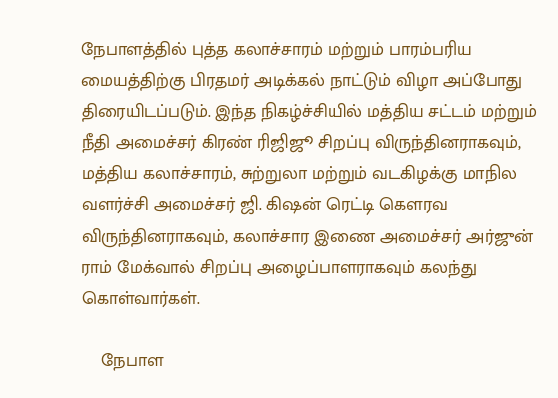நேபாளத்தில் புத்த கலாச்சாரம் மற்றும் பாரம்பரிய மையத்திற்கு பிரதமர் அடிக்கல் நாட்டும் விழா அப்போது திரையிடப்படும். இந்த நிகழ்ச்சியில் மத்திய சட்டம் மற்றும் நீதி அமைச்சர் கிரண் ரிஜிஜூ சிறப்பு விருந்தினராகவும், மத்திய கலாச்சாரம், சுற்றுலா மற்றும் வடகிழக்கு மாநில வளர்ச்சி அமைச்சர் ஜி. கிஷன் ரெட்டி கௌரவ விருந்தினராகவும், கலாச்சார இணை அமைச்சர் அர்ஜுன் ராம் மேக்வால் சிறப்பு அழைப்பாளராகவும் கலந்து கொள்வார்கள்.

    நேபாள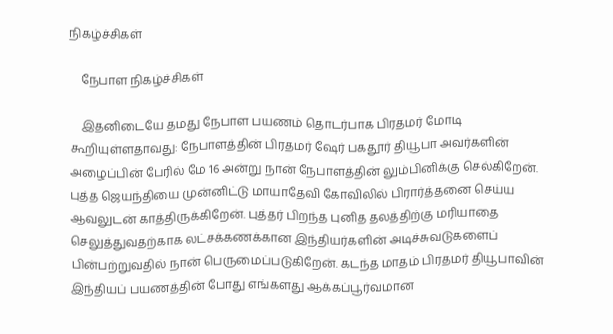நிகழ்ச்சிகள்

    நேபாள நிகழ்ச்சிகள்

    இதனிடையே தமது நேபாள பயணம் தொடர்பாக பிரதமர் மோடி கூறியுள்ளதாவது: நேபாளத்தின் பிரதமர் ஷேர் பகதூர் தியூபா அவர்களின் அழைப்பின் பேரில் மே 16 அன்று நான் நேபாளத்தின் லும்பினிக்கு செல்கிறேன். புத்த ஜெயந்தியை முன்னிட்டு மாயாதேவி கோவிலில் பிரார்த்தனை செய்ய ஆவலுடன் காத்திருக்கிறேன். புத்தர் பிறந்த புனித தலத்திற்கு மரியாதை செலுத்துவதற்காக லட்சக்கணக்கான இந்தியர்களின் அடிச்சுவடுகளைப் பின்பற்றுவதில் நான் பெருமைப்படுகிறேன். கடந்த மாதம் பிரதமர் தியூபாவின் இந்தியப் பயணத்தின் போது எங்களது ஆக்கப்பூர்வமான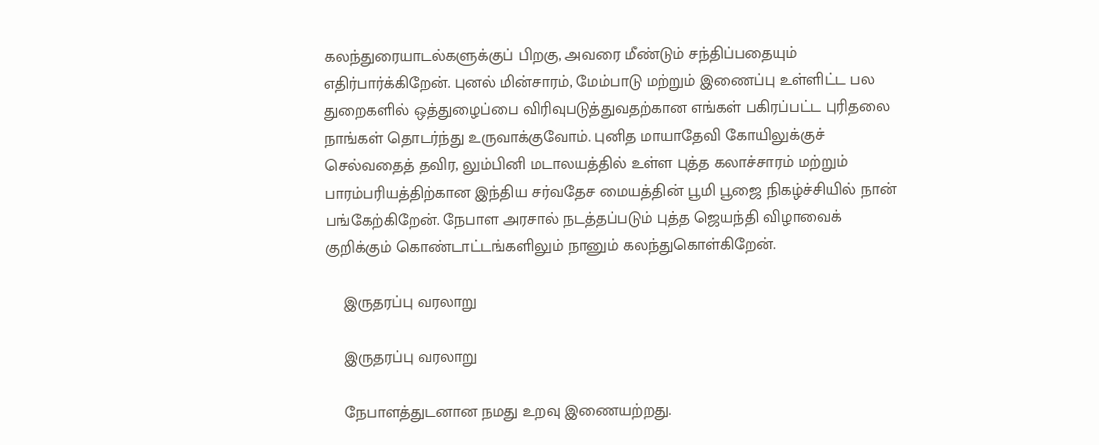கலந்துரையாடல்களுக்குப் பிறகு, அவரை மீண்டும் சந்திப்பதையும் எதிர்பார்க்கிறேன். புனல் மின்சாரம், மேம்பாடு மற்றும் இணைப்பு உள்ளிட்ட பல துறைகளில் ஒத்துழைப்பை விரிவுபடுத்துவதற்கான எங்கள் பகிரப்பட்ட புரிதலை நாங்கள் தொடர்ந்து உருவாக்குவோம். புனித மாயாதேவி கோயிலுக்குச் செல்வதைத் தவிர, லும்பினி மடாலயத்தில் உள்ள புத்த கலாச்சாரம் மற்றும் பாரம்பரியத்திற்கான இந்திய சர்வதேச மையத்தின் பூமி பூஜை நிகழ்ச்சியில் நான் பங்கேற்கிறேன். நேபாள அரசால் நடத்தப்படும் புத்த ஜெயந்தி விழாவைக் குறிக்கும் கொண்டாட்டங்களிலும் நானும் கலந்துகொள்கிறேன்.

    இருதரப்பு வரலாறு

    இருதரப்பு வரலாறு

    நேபாளத்துடனான நமது உறவு இணையற்றது.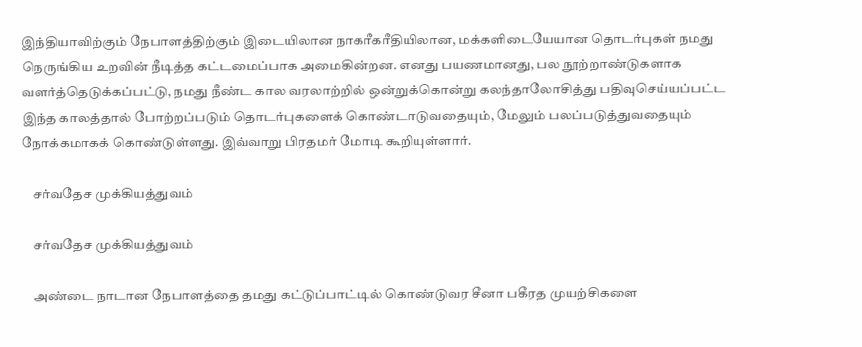இந்தியாவிற்கும் நேபாளத்திற்கும் இடையிலான நாகரீகரீதியிலான, மக்களிடையேயான தொடர்புகள் நமது நெருங்கிய உறவின் நீடித்த கட்டமைப்பாக அமைகின்றன. எனது பயணமானது, பல நூற்றாண்டுகளாக வளர்த்தெடுக்கப்பட்டு, நமது நீண்ட கால வரலாற்றில் ஒன்றுக்கொன்று கலந்தாலோசித்து பதிவுசெய்யப்பட்ட இந்த காலத்தால் போற்றப்படும் தொடர்புகளைக் கொண்டாடுவதையும், மேலும் பலப்படுத்துவதையும் நோக்கமாகக் கொண்டுள்ளது. இவ்வாறு பிரதமர் மோடி கூறியுள்ளார்.

    சர்வதேச முக்கியத்துவம்

    சர்வதேச முக்கியத்துவம்

    அண்டை நாடான நேபாளத்தை தமது கட்டுப்பாட்டில் கொண்டுவர சீனா பகீரத முயற்சிகளை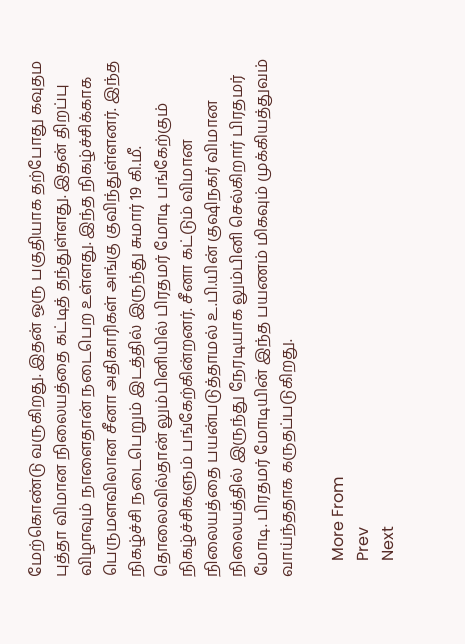மேற்கொண்டு வருகிறது. இதன் ஒரு பகுதியாக தற்போது கவுதம புத்தா விமான நிலையத்தை கட்டித் தந்துள்ளது. இதன் திறப்பு விழாவும் நாளைதான் நடைபெற உள்ளது. இந்த நிகழ்ச்சிக்காக பெருமளவிலான சீனா அதிகாரிகள் அங்கு குவிந்துள்ளனர். இந்த நிகழ்ச்சி நடைபெறும் இடத்தில் இருந்து சுமார் 19 கி.மீ. தொலைவில்தான் லும்பினியில் பிரதமர் மோடி பங்கேற்கும் நிகழ்ச்சிகளும் பங்கேற்கின்றனர். சீனா கட்டும் விமான நிலையத்தை பயன்படுத்தாமல் உ.பி.யின் குஷிநகர் விமான நிலையத்தில் இருந்து நேரடியாக லும்பினி செல்கிறார் பிரதமர் மோடி. பிரதமர் மோடியின் இந்த பயணம் மிகவும் முக்கியத்துவம் வாய்ந்ததாக கருதப்படுகிறது.

    More From
    Prev
    Next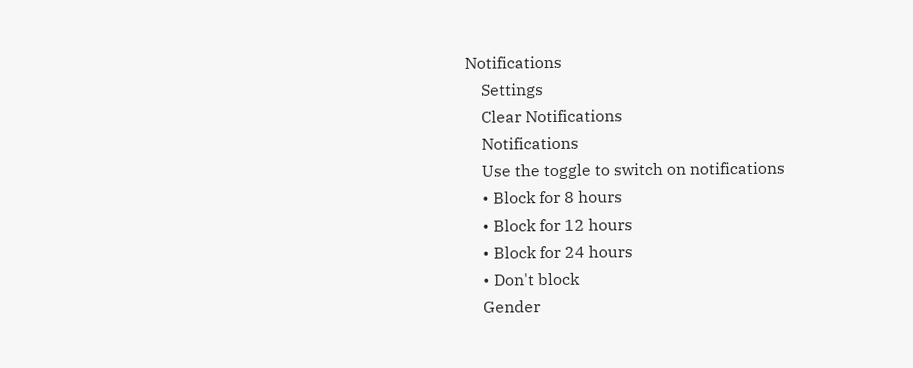Notifications
    Settings
    Clear Notifications
    Notifications
    Use the toggle to switch on notifications
    • Block for 8 hours
    • Block for 12 hours
    • Block for 24 hours
    • Don't block
    Gender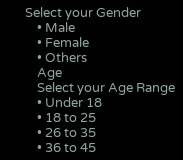Select your Gender
    • Male
    • Female
    • Others
    Age
    Select your Age Range
    • Under 18
    • 18 to 25
    • 26 to 35
    • 36 to 45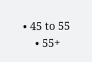• 45 to 55
    • 55+